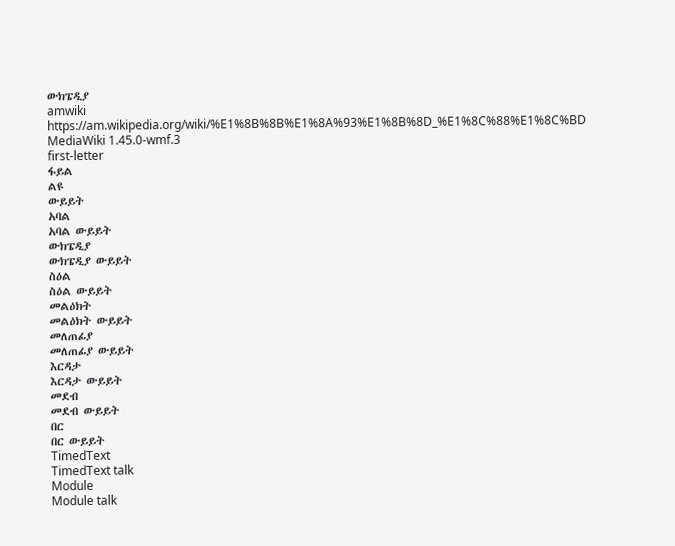ውክፔዲያ
amwiki
https://am.wikipedia.org/wiki/%E1%8B%8B%E1%8A%93%E1%8B%8D_%E1%8C%88%E1%8C%BD
MediaWiki 1.45.0-wmf.3
first-letter
ፋይል
ልዩ
ውይይት
አባል
አባል ውይይት
ውክፔዲያ
ውክፔዲያ ውይይት
ስዕል
ስዕል ውይይት
መልዕክት
መልዕክት ውይይት
መለጠፊያ
መለጠፊያ ውይይት
እርዳታ
እርዳታ ውይይት
መደብ
መደብ ውይይት
በር
በር ውይይት
TimedText
TimedText talk
Module
Module talk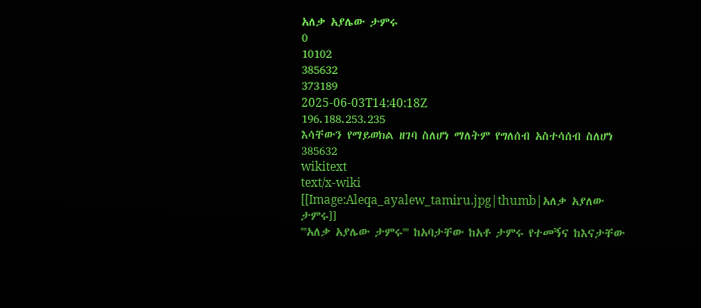አለቃ አያሌው ታምሩ
0
10102
385632
373189
2025-06-03T14:40:18Z
196.188.253.235
እሳቸውን የማይወክል ዘገባ ስለሆነ ማለትም የግለሰብ አስተሳሰብ ስለሆነ
385632
wikitext
text/x-wiki
[[Image:Aleqa_ayalew_tamiru.jpg|thumb|አለቃ አያለው ታምሩ]]
'''አለቃ አያሌው ታምሩ''' ከአባታቸው ከአቶ ታምሩ የተመኝና ከእናታቸው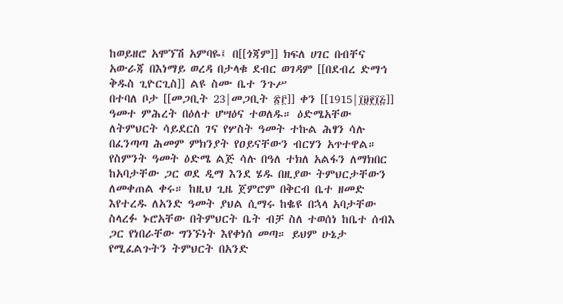ከወይዘሮ አሞኘሽ አምባዬ፤ በ[[ጎጃም]] ክፍለ ሀገር በብቸና አውራጃ በእነማይ ወረዳ በታላቁ ደብር ወገዳም [[በደብረ ድማኅ ቅዱስ ጊዮርጊስ]] ልዩ ስሙ ቤተ ንጉሥ
በተባለ ቦታ [[መጋቢት 23|መጋቢት ፳፫]] ቀን [[1915|፲፱፻፲፭]] ዓመተ ምሕረት በዕለተ ሆሣዕና ተወለዱ። ዕድሜአቸው ለትምህርት ሳይደርስ ገና የሦስት ዓመት ተኩል ሕፃን ሳሉ በፈንጣጣ ሕመም ምክንያት የዐይናቸውን ብርሃን አጥተዋል። የስምንት ዓመት ዕድሜ ልጅ ሳሉ በዓለ ተክለ አልፋን ለማክበር ከአባታቸው ጋር ወደ ዲማ እንደ ሄዱ በዚያው ትምህርታቸውን ለመቀጠል ቀሩ። ከዚህ ጊዜ ጀምሮም በቅርብ ቤተ ዘመድ እየተረዱ ለአንድ ዓመት ያህል ሲማሩ ከቈዩ በኋላ አባታቸው ስላረፉ ኑሮአቸው በትምህርት ቤት ብቻ ስለ ተወሰነ ከቤተ ሰብእ ጋር የነበራቸው ግንኙነት እየቀነሰ መጣ። ይህም ሁኔታ የሚፈልጉትን ትምህርት በአንድ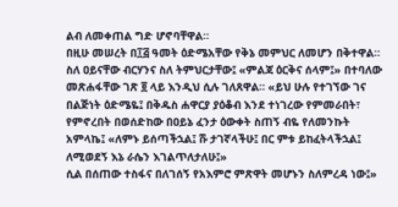ልብ ለመቀጠል ግድ ሆኖባቸዋል።
በዚሁ መሠረት በ፲፭ ዓመት ዕድሜአቸው የቅኔ መምህር ለመሆን በቅተዋል። ስለ ዐይናቸው ብርሃንና ስለ ትምህርታቸው፤ «ምልጃ ዕርቅና ሰላም፤» በተባለው መጽሐፋቸው ገጽ ፬ ላይ እንዲህ ሲሉ ገለጸዋል። «ይህ ሁሉ የተገኘው ገና በልጅነት ዕድሜዬ፤ በቅዱስ ሐዋርያ ያዕቆብ እንደ ተነገረው የምመራበት፣ የምኖረበት በወሰድከው በዐይኔ ፈንታ ዕውቀት ስጠኝ ብዬ የለመንኩት አምላኬ፤ «ለምኑ ይሰጣችኋል፤ ሹ ታገኛላችሁ፤ በር ምቱ ይከፈትላችኋል፤ ለሚወደኝ እኔ ራሴን እገልጥለታለሁ፤»
ሲል በሰጠው ተስፋና በለገሰኝ የአእምሮ ምጽዋት መሆኑን ስለምረዳ ነው፤»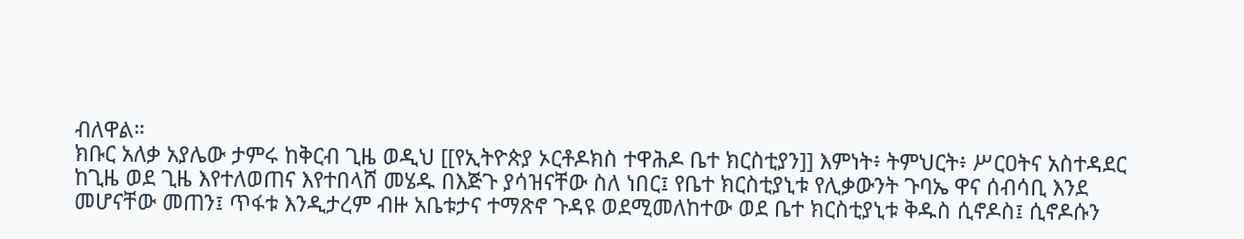ብለዋል።
ክቡር አለቃ አያሌው ታምሩ ከቅርብ ጊዜ ወዲህ [[የኢትዮጵያ ኦርቶዶክስ ተዋሕዶ ቤተ ክርስቲያን]] እምነት፥ ትምህርት፥ ሥርዐትና አስተዳደር ከጊዜ ወደ ጊዜ እየተለወጠና እየተበላሸ መሄዱ በእጅጉ ያሳዝናቸው ስለ ነበር፤ የቤተ ክርስቲያኒቱ የሊቃውንት ጉባኤ ዋና ሰብሳቢ እንደ መሆናቸው መጠን፤ ጥፋቱ እንዲታረም ብዙ አቤቱታና ተማጽኖ ጉዳዩ ወደሚመለከተው ወደ ቤተ ክርስቲያኒቱ ቅዱስ ሲኖዶስ፤ ሲኖዶሱን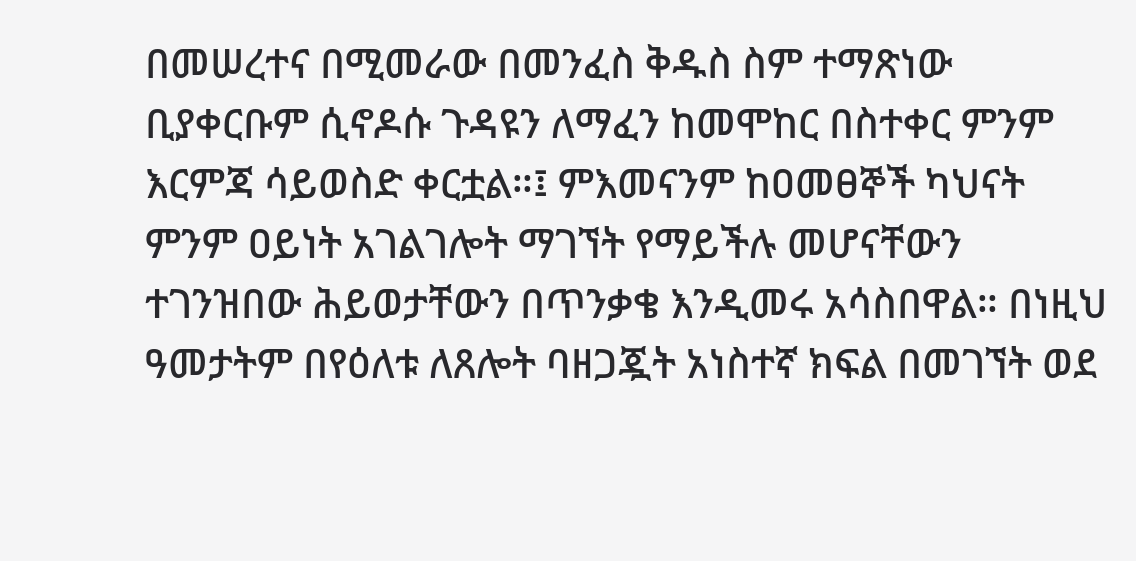በመሠረተና በሚመራው በመንፈስ ቅዱስ ስም ተማጽነው ቢያቀርቡም ሲኖዶሱ ጉዳዩን ለማፈን ከመሞከር በስተቀር ምንም እርምጃ ሳይወስድ ቀርቷል።፤ ምእመናንም ከዐመፀኞች ካህናት ምንም ዐይነት አገልገሎት ማገኘት የማይችሉ መሆናቸውን ተገንዝበው ሕይወታቸውን በጥንቃቄ እንዲመሩ አሳስበዋል። በነዚህ ዓመታትም በየዕለቱ ለጸሎት ባዘጋጇት አነስተኛ ክፍል በመገኘት ወደ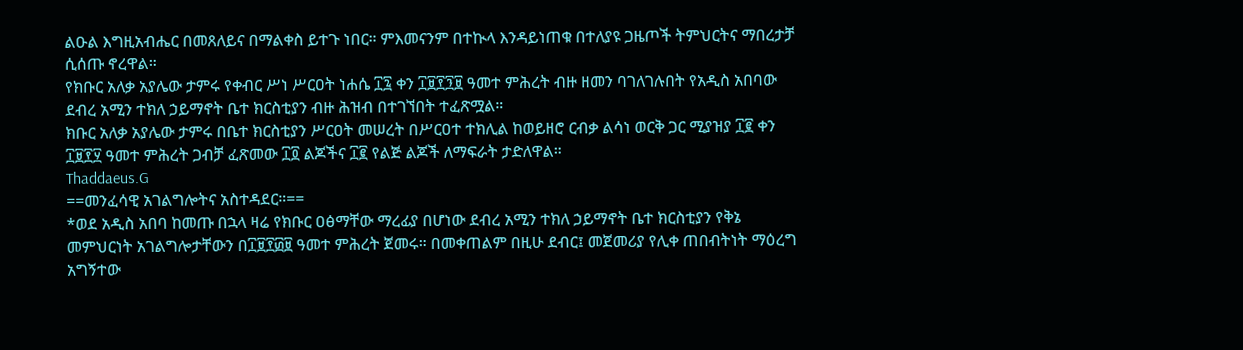ልዑል እግዚአብሔር በመጸለይና በማልቀስ ይተጉ ነበር። ምእመናንም በተኲላ እንዳይነጠቁ በተለያዩ ጋዜጦች ትምህርትና ማበረታቻ ሲሰጡ ኖረዋል።
የክቡር አለቃ አያሌው ታምሩ የቀብር ሥነ ሥርዐት ነሐሴ ፲፯ ቀን ፲፱፻፺፱ ዓመተ ምሕረት ብዙ ዘመን ባገለገሉበት የአዲስ አበባው ደብረ አሚን ተክለ ኃይማኖት ቤተ ክርስቲያን ብዙ ሕዝብ በተገኘበት ተፈጽሟል።
ክቡር አለቃ አያሌው ታምሩ በቤተ ክርስቲያን ሥርዐት መሠረት በሥርዐተ ተክሊል ከወይዘሮ ርብቃ ልሳነ ወርቅ ጋር ሚያዝያ ፲፪ ቀን ፲፱፻፶ ዓመተ ምሕረት ጋብቻ ፈጽመው ፲፬ ልጆችና ፲፪ የልጅ ልጆች ለማፍራት ታድለዋል።
Thaddaeus.G
==መንፈሳዊ አገልግሎትና አስተዳደር።==
*ወደ አዲስ አበባ ከመጡ በኋላ ዛሬ የክቡር ዐፅማቸው ማረፊያ በሆነው ደብረ አሚን ተክለ ኃይማኖት ቤተ ክርስቲያን የቅኔ መምህርነት አገልግሎታቸውን በ፲፱፻፴፱ ዓመተ ምሕረት ጀመሩ። በመቀጠልም በዚሁ ደብር፤ መጀመሪያ የሊቀ ጠበብትነት ማዕረግ አግኝተው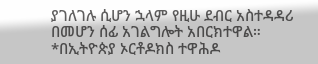ያገለገሉ ሲሆን ኋላም የዚሁ ደብር አስተዳዳሪ በመሆን ሰፊ አገልግሎት አበርክተዋል።
*በኢትዮጵያ ኦርቶዶክስ ተዋሕዶ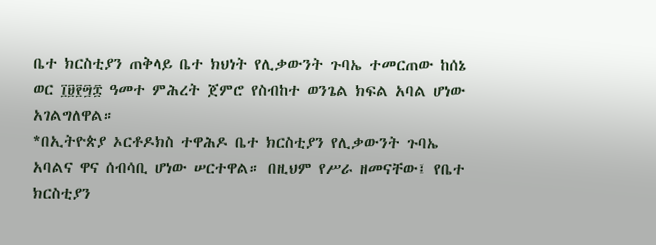ቤተ ክርስቲያን ጠቅላይ ቤተ ክህነት የሊቃውንት ጉባኤ ተመርጠው ከሰኔ ወር ፲፱፻፵፰ ዓመተ ምሕረት ጀምሮ የስብከተ ወንጌል ክፍል አባል ሆነው አገልግለዋል።
*በኢትዮጵያ ኦርቶዶክስ ተዋሕዶ ቤተ ክርስቲያን የሊቃውንት ጉባኤ አባልና ዋና ሰብሳቢ ሆነው ሠርተዋል። በዚህም የሥራ ዘመናቸው፤ የቤተ ክርስቲያን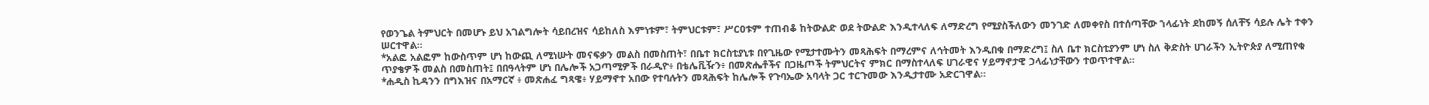የወንጌል ትምህርት በመሆኑ ይህ አገልግሎት ሳይበረዝና ሳይከለስ እምነቱም፣ ትምህርቱም፣ ሥርዐቱም ተጠብቆ ከትውልድ ወደ ትውልድ እንዲተላለፍ ለማድረግ የሚያስችለውን መንገድ ለመቀየስ በተሰጣቸው ኀላፊነት ደከመኝ ሰለቸኝ ሳይሉ ሌት ተቀን ሠርተዋል።
*አልፎ አልፎም ከውስጥም ሆነ ከውጪ ለሚነሡት መናፍቃን መልስ በመስጠት፣ በቤተ ክርስቲያኒቱ በየጊዜው የሚታተሙትን መጻሕፍት በማረምና ለኅትመት እንዲበቁ በማድረግ፤ ስለ ቤተ ክርስቲያንም ሆነ ስለ ቅድስት ሀገራችን ኢትዮጵያ ለሚጠየቁ ጥያቄዎች መልስ በመስጠት፤ በበዓላትም ሆነ በሌሎች አጋጣሚዎች በራዲዮ፥ በቴሌቪዥን፥ በመጽሔቶችና በጋዜጦች ትምህርትና ምክር በማስተላለፍ ሀገራዊና ሃይማኖታዊ ኃላፊነታቸውን ተወጥተዋል።
*ሐዲስ ኪዳንን በግእዝና በአማርኛ ፥ መጽሐፈ ግጻዌ፥ ሃይማኖተ አበው የተባሉትን መጻሕፍት ከሌሎች የጉባኤው አባላት ጋር ተርጉመው እንዲታተሙ አድርገዋል።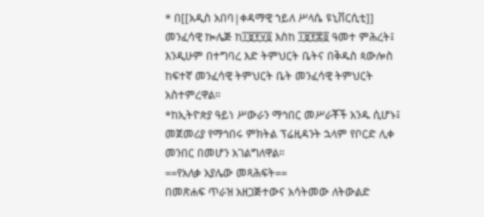* በ[[አዲስ አበባ|ቀዳማዊ ኀይለ ሥላሴ ዩኒቨርሲቲ]] መንፈሳዊ ኰሌጅ ከ፲፱፻፶፬ እስከ ፲፱፻፷፬ ዓመተ ምሕረት፤ እንዲሁም በተግባረ እድ ትምህርት ቤትና በቅዱስ ጳውሎስ ከፍተኛ መንፈሳዊ ትምህርት ቤት መንፈሳዊ ትምህርት አስተምረዋል።
*ከኢትዮጵያ ዓይነ ሥውራን ማኅበር መሥራቾች አንዱ ሲሆኑ፤ መጀመሪያ የማኅበሩ ምክትል ፕሬዚዳንት ኋላም የቦርድ ሊቀ መንበር በመሆን አገልግለዋል።
==የአለቃ አያሌው መጻሕፍት==
በመጽሐፍ ጥራዝ አዘጋጅተውና አሳትመው ለትውልድ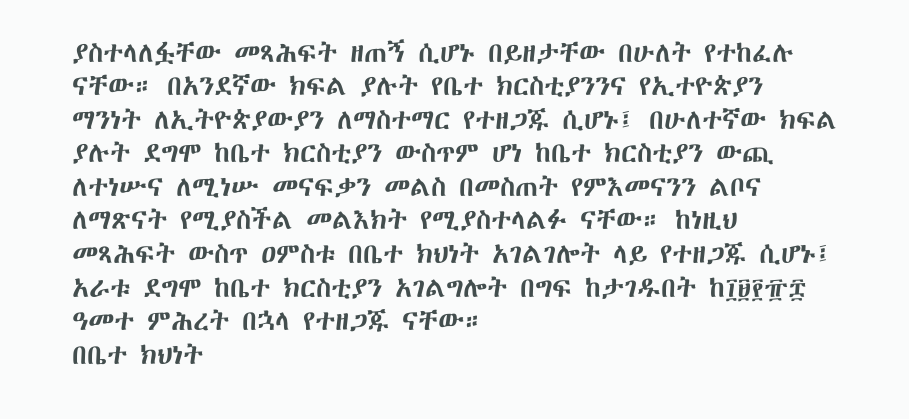ያስተላለፏቸው መጻሕፍት ዘጠኝ ሲሆኑ በይዘታቸው በሁለት የተከፈሉ ናቸው። በአንደኛው ክፍል ያሉት የቤተ ክርስቲያንንና የኢተዮጵያን ማንነት ለኢትዮጵያውያን ለማስተማር የተዘጋጁ ሲሆኑ፤ በሁለተኛው ክፍል ያሉት ደግሞ ከቤተ ክርስቲያን ውስጥም ሆነ ከቤተ ክርስቲያን ውጪ ለተነሡና ለሚነሡ መናፍቃን መልስ በመስጠት የምእመናንን ልቦና ለማጽናት የሚያስችል መልእክት የሚያስተላልፉ ናቸው። ከነዚህ መጻሕፍት ውስጥ ዐምስቱ በቤተ ክህነት አገልገሎት ላይ የተዘጋጁ ሲሆኑ፤ አራቱ ደግሞ ከቤተ ክርስቲያን አገልግሎት በግፍ ከታገዱበት ከ፲፱፻፹፰ ዓመተ ምሕረት በኋላ የተዘጋጁ ናቸው።
በቤተ ክህነት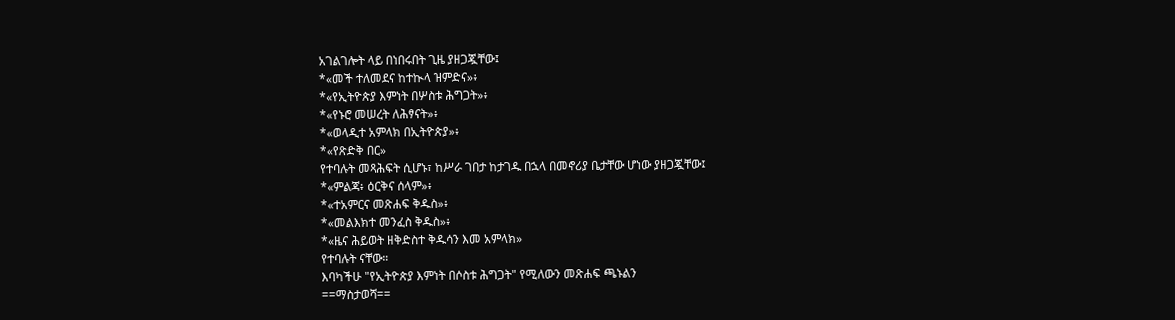አገልገሎት ላይ በነበሩበት ጊዜ ያዘጋጇቸው፤
*«መች ተለመደና ከተኲላ ዝምድና»፥
*«የኢትዮጵያ እምነት በሦስቱ ሕግጋት»፥
*«የኑሮ መሠረት ለሕፃናት»፥
*«ወላዲተ አምላክ በኢትዮጵያ»፥
*«የጽድቅ በር»
የተባሉት መጻሕፍት ሲሆኑ፣ ከሥራ ገበታ ከታገዱ በኋላ በመኖሪያ ቤታቸው ሆነው ያዘጋጇቸው፤
*«ምልጃ፥ ዕርቅና ሰላም»፥
*«ተአምርና መጽሐፍ ቅዱስ»፥
*«መልእክተ መንፈስ ቅዱስ»፥
*«ዜና ሕይወት ዘቅድስተ ቅዱሳን እመ አምላክ»
የተባሉት ናቸው።
እባካችሁ "የኢትዮጵያ እምነት በሶስቱ ሕግጋት" የሚለውን መጽሐፍ ጫኑልን
==ማስታወሻ==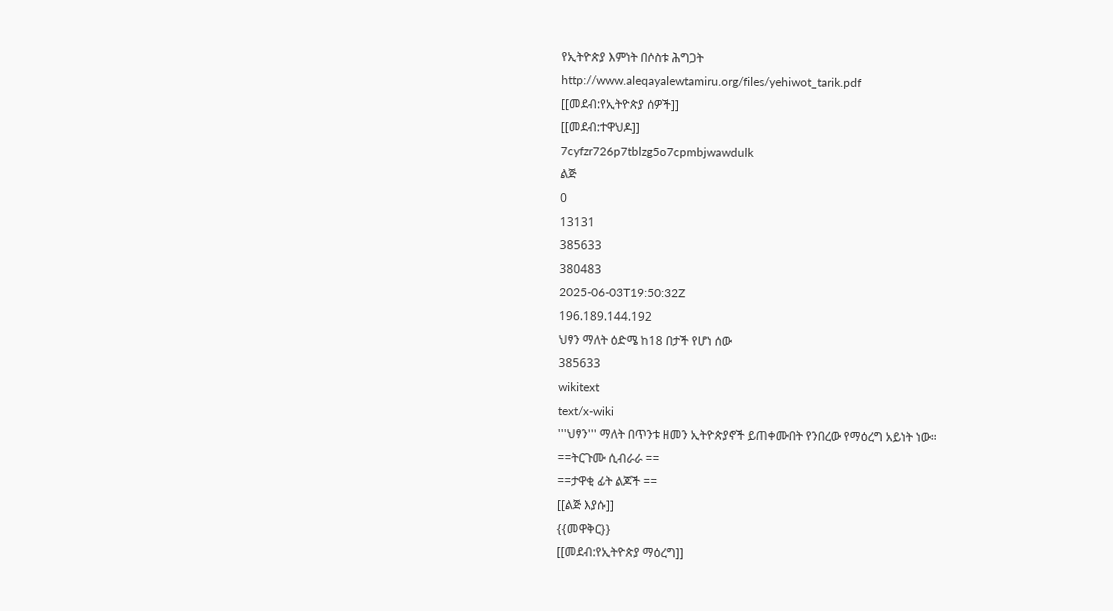የኢትዮጵያ እምነት በሶስቱ ሕግጋት
http://www.aleqayalewtamiru.org/files/yehiwot_tarik.pdf
[[መደብ:የኢትዮጵያ ሰዎች]]
[[መደብ:ተዋህዶ]]
7cyfzr726p7tblzg5o7cpmbjwawdulk
ልጅ
0
13131
385633
380483
2025-06-03T19:50:32Z
196.189.144.192
ህፃን ማለት ዕድሜ ከ18 በታች የሆነ ሰው
385633
wikitext
text/x-wiki
'''ህፃን''' ማለት በጥንቱ ዘመን ኢትዮጵያኖች ይጠቀሙበት የንበረው የማዕረግ አይነት ነው።
==ትርጉሙ ሲብራራ ==
==ታዋቂ ፊት ልጆች ==
[[ልጅ እያሱ]]
{{መዋቅር}}
[[መደብ:የኢትዮጵያ ማዕረግ]]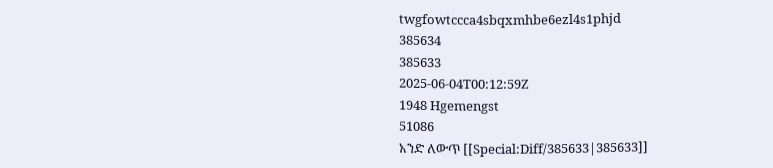twgfowtccca4sbqxmhbe6ezl4s1phjd
385634
385633
2025-06-04T00:12:59Z
1948 Hgemengst
51086
አንድ ለውጥ [[Special:Diff/385633|385633]]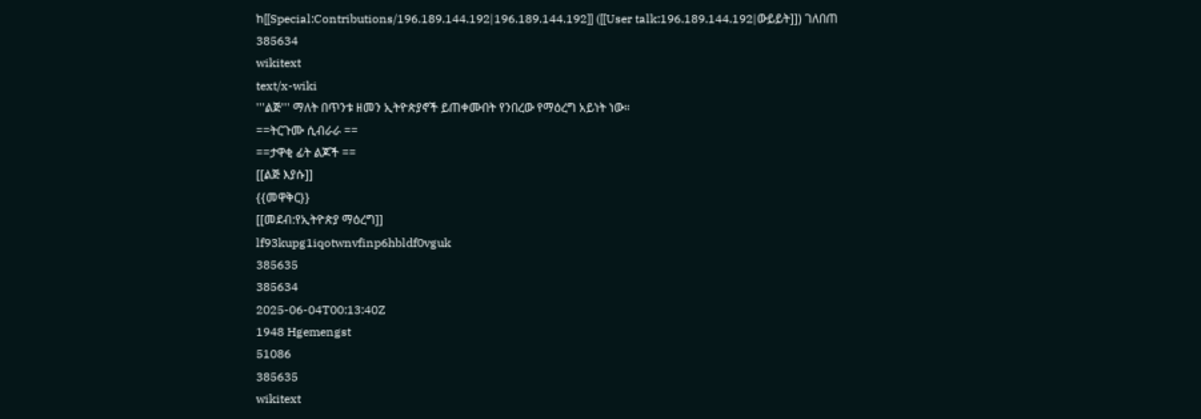ከ[[Special:Contributions/196.189.144.192|196.189.144.192]] ([[User talk:196.189.144.192|ውይይት]]) ገለበጠ
385634
wikitext
text/x-wiki
'''ልጅ''' ማለት በጥንቱ ዘመን ኢትዮጵያኖች ይጠቀሙበት የንበረው የማዕረግ አይነት ነው።
==ትርጉሙ ሲብራራ ==
==ታዋቂ ፊት ልጆች ==
[[ልጅ እያሱ]]
{{መዋቅር}}
[[መደብ:የኢትዮጵያ ማዕረግ]]
lf93kupg1iqotwnvfinp6hbldf0vguk
385635
385634
2025-06-04T00:13:40Z
1948 Hgemengst
51086
385635
wikitext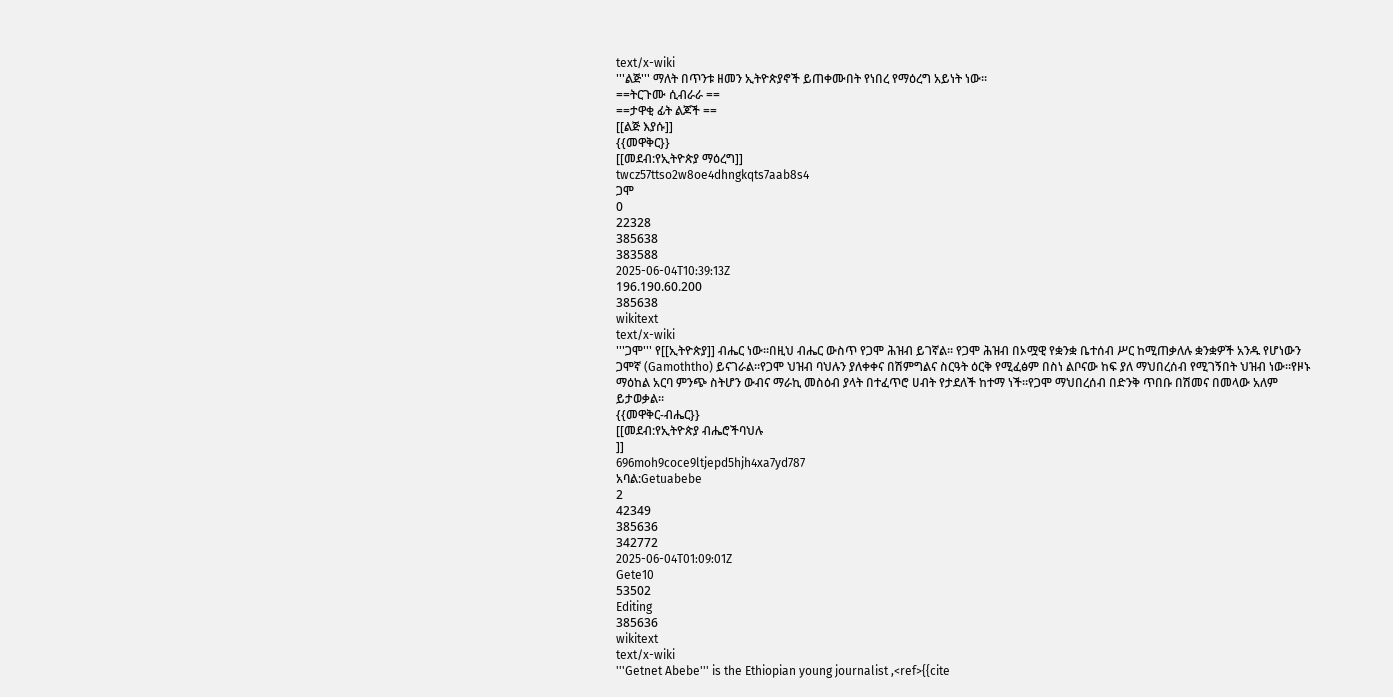text/x-wiki
'''ልጅ''' ማለት በጥንቱ ዘመን ኢትዮጵያኖች ይጠቀሙበት የነበረ የማዕረግ አይነት ነው።
==ትርጉሙ ሲብራራ ==
==ታዋቂ ፊት ልጆች ==
[[ልጅ እያሱ]]
{{መዋቅር}}
[[መደብ:የኢትዮጵያ ማዕረግ]]
twcz57ttso2w8oe4dhngkqts7aab8s4
ጋሞ
0
22328
385638
383588
2025-06-04T10:39:13Z
196.190.60.200
385638
wikitext
text/x-wiki
'''ጋሞ''' የ[[ኢትዮጵያ]] ብሔር ነው።በዚህ ብሔር ውስጥ የጋሞ ሕዝብ ይገኛል፡፡ የጋሞ ሕዝብ በኦሟዊ የቋንቋ ቤተሰብ ሥር ከሚጠቃለሉ ቋንቋዎች አንዱ የሆነውን ጋሞኛ (Gamoththo) ይናገራል፡፡የጋሞ ህዝብ ባህሉን ያለቀቀና በሽምግልና ስርዓት ዕርቅ የሚፈፅም በስነ ልቦናው ከፍ ያለ ማህበረሰብ የሚገኝበት ህዝብ ነው።የዞኑ ማዕከል አርባ ምንጭ ስትሆን ውብና ማራኪ መስዕብ ያላት በተፈጥሮ ሀብት የታደለች ከተማ ነች።የጋሞ ማህበረሰብ በድንቅ ጥበቡ በሽመና በመላው አለም ይታወቃል።
{{መዋቅር-ብሔር}}
[[መደብ:የኢትዮጵያ ብሔሮችባህሉ
]]
696moh9coce9ltjepd5hjh4xa7yd787
አባል:Getuabebe
2
42349
385636
342772
2025-06-04T01:09:01Z
Gete10
53502
Editing
385636
wikitext
text/x-wiki
'''Getnet Abebe''' is the Ethiopian young journalist ,<ref>{{cite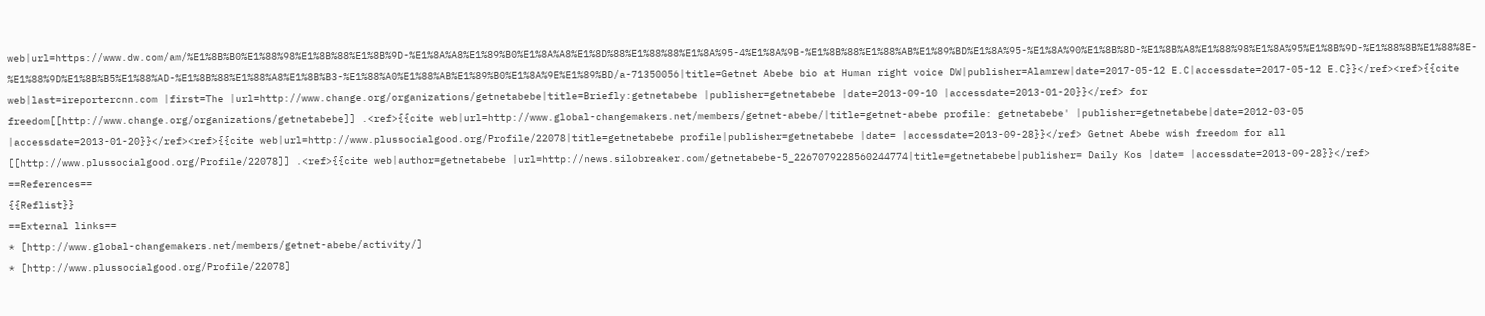web|url=https://www.dw.com/am/%E1%8B%B0%E1%88%98%E1%8B%88%E1%8B%9D-%E1%8A%A8%E1%89%B0%E1%8A%A8%E1%8D%88%E1%88%88%E1%8A%95-4%E1%8A%9B-%E1%8B%88%E1%88%AB%E1%89%BD%E1%8A%95-%E1%8A%90%E1%8B%8D-%E1%8B%A8%E1%88%98%E1%8A%95%E1%8B%9D-%E1%88%8B%E1%88%8E-%E1%88%9D%E1%8B%B5%E1%88%AD-%E1%8B%88%E1%88%A8%E1%8B%B3-%E1%88%A0%E1%88%AB%E1%89%B0%E1%8A%9E%E1%89%BD/a-71350056|title=Getnet Abebe bio at Human right voice DW|publisher=Alamrew|date=2017-05-12 E.C|accessdate=2017-05-12 E.C}}</ref><ref>{{cite web|last=ireportercnn.com |first=The |url=http://www.change.org/organizations/getnetabebe|title=Briefly:getnetabebe |publisher=getnetabebe |date=2013-09-10 |accessdate=2013-01-20}}</ref> for freedom[[http://www.change.org/organizations/getnetabebe]] .<ref>{{cite web|url=http://www.global-changemakers.net/members/getnet-abebe/|title=getnet-abebe profile: getnetabebe' |publisher=getnetabebe|date=2012-03-05 |accessdate=2013-01-20}}</ref><ref>{{cite web|url=http://www.plussocialgood.org/Profile/22078|title=getnetabebe profile|publisher=getnetabebe |date= |accessdate=2013-09-28}}</ref> Getnet Abebe wish freedom for all [[http://www.plussocialgood.org/Profile/22078]] .<ref>{{cite web|author=getnetabebe |url=http://news.silobreaker.com/getnetabebe-5_2267079228560244774|title=getnetabebe|publisher= Daily Kos |date= |accessdate=2013-09-28}}</ref>
==References==
{{Reflist}}
==External links==
* [http://www.global-changemakers.net/members/getnet-abebe/activity/]
* [http://www.plussocialgood.org/Profile/22078]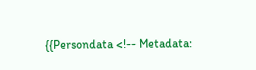{{Persondata <!-- Metadata: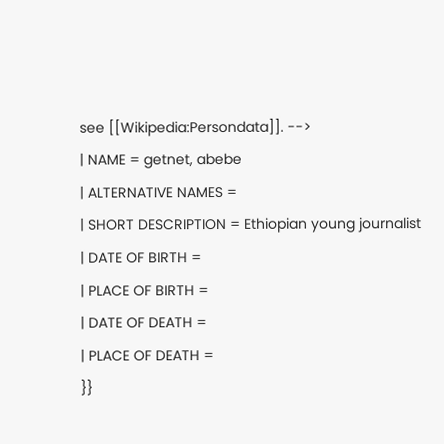see [[Wikipedia:Persondata]]. -->
| NAME = getnet, abebe
| ALTERNATIVE NAMES =
| SHORT DESCRIPTION = Ethiopian young journalist
| DATE OF BIRTH =
| PLACE OF BIRTH =
| DATE OF DEATH =
| PLACE OF DEATH =
}}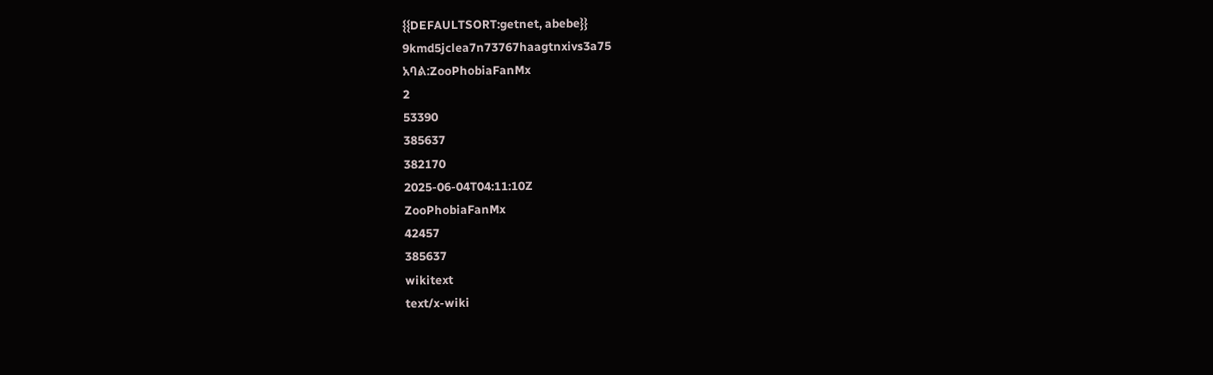{{DEFAULTSORT:getnet, abebe}}
9kmd5jclea7n73767haagtnxivs3a75
አባል:ZooPhobiaFanMx
2
53390
385637
382170
2025-06-04T04:11:10Z
ZooPhobiaFanMx
42457
385637
wikitext
text/x-wiki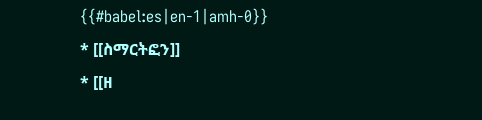{{#babel:es|en-1|amh-0}}
* [[ስማርትፎን]]
* [[ዘ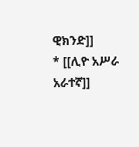ዊክንድ]]
* [[ሊዮ አሥራ አራተኛ]]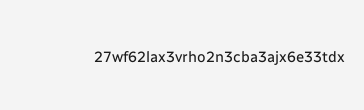27wf62lax3vrho2n3cba3ajx6e33tdx